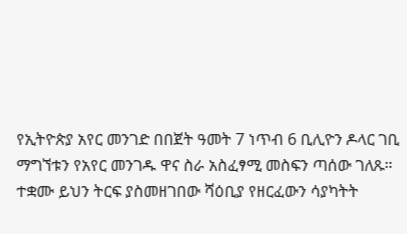የኢትዮጵያ አየር መንገድ በበጀት ዓመት 7 ነጥብ 6 ቢሊዮን ዶላር ገቢ ማግኘቱን የአየር መንገዱ ዋና ስራ አስፈፃሚ መስፍን ጣሰው ገለጹ። ተቋሙ ይህን ትርፍ ያስመዘገበው ሻዕቢያ የዘርፈውን ሳያካትት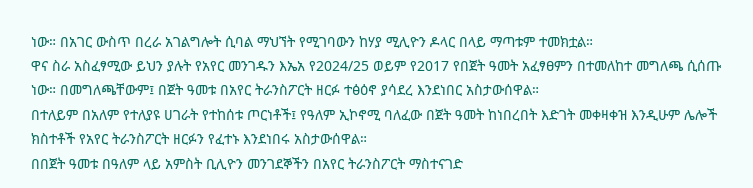ነው። በአገር ውስጥ በረራ አገልግሎት ሲባል ማህኘት የሚገባውን ከሃያ ሚሊዮን ዶላር በላይ ማጣቱም ተመክቷል።
ዋና ስራ አስፈፃሚው ይህን ያሉት የአየር መንገዱን እኤአ የ2024/25 ወይም የ2017 የበጀት ዓመት አፈፃፀምን በተመለከተ መግለጫ ሲሰጡ ነው። በመግለጫቸውም፤ በጀት ዓመቱ በአየር ትራንስፖርት ዘርፉ ተፅዕኖ ያሳደረ እንደነበር አስታውሰዋል።
በተለይም በአለም የተለያዩ ሀገራት የተከሰቱ ጦርነቶች፤ የዓለም ኢኮኖሚ ባለፈው በጀት ዓመት ከነበረበት እድገት መቀዛቀዝ እንዲሁም ሌሎች ክስተቶች የአየር ትራንስፖርት ዘርፉን የፈተኑ እንደነበሩ አስታውሰዋል።
በበጀት ዓመቱ በዓለም ላይ አምስት ቢሊዮን መንገደኞችን በአየር ትራንስፖርት ማስተናገድ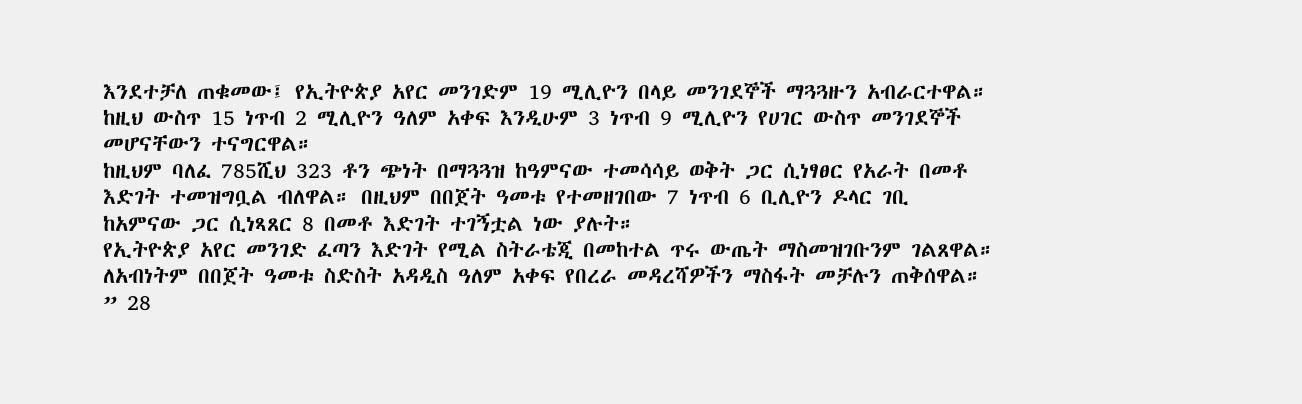እንደተቻለ ጠቁመው፤ የኢትዮጵያ አየር መንገድም 19 ሚሊዮን በላይ መንገደኞች ማጓጓዙን አብራርተዋል። ከዚህ ውስጥ 15 ነጥብ 2 ሚሊዮን ዓለም አቀፍ እንዲሁም 3 ነጥብ 9 ሚሊዮን የሀገር ውስጥ መንገደኞች መሆናቸውን ተናግርዋል።
ከዚህም ባለፈ 785ሺህ 323 ቶን ጭነት በማጓጓዝ ከዓምናው ተመሳሳይ ወቅት ጋር ሲነፃፀር የአራት በመቶ እድገት ተመዝግቧል ብለዋል። በዚህም በበጀት ዓመቱ የተመዘገበው 7 ነጥብ 6 ቢሊዮን ዶላር ገቢ ከአምናው ጋር ሲነጻጸር 8 በመቶ እድገት ተገኝቷል ነው ያሉት።
የኢትዮጵያ አየር መንገድ ፈጣን እድገት የሚል ስትራቴጂ በመከተል ጥሩ ውጤት ማስመዝገቡንም ገልጸዋል። ለአብነትም በበጀት ዓመቱ ስድስት አዳዲስ ዓለም አቀፍ የበረራ መዳረሻዎችን ማስፋት መቻሉን ጠቅሰዋል።
” 28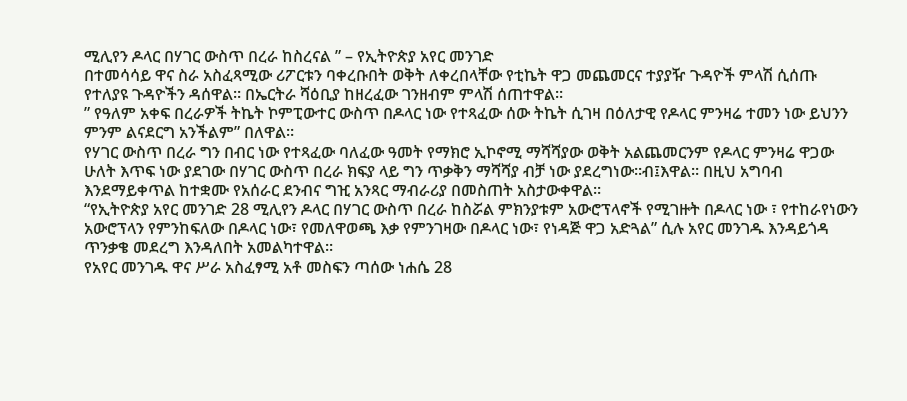ሚሊየን ዶላር በሃገር ውስጥ በረራ ከስረናል ” – የኢትዮጵያ አየር መንገድ
በተመሳሳይ ዋና ስራ አስፈጻሚው ሪፖርቱን ባቀረቡበት ወቅት ለቀረበላቸው የቲኬት ዋጋ መጨመርና ተያያዥ ጉዳዮች ምላሽ ሲሰጡ የተለያዩ ጉዳዮችን ዳሰዋል። በኤርትራ ሻዕቢያ ከዘረፈው ገንዘብም ምላሽ ሰጠተዋል።
” የዓለም አቀፍ በረራዎች ትኬት ኮምፒውተር ውስጥ በዶላር ነው የተጻፈው ሰው ትኬት ሲገዛ በዕለታዊ የዶላር ምንዛሬ ተመን ነው ይህንን ምንም ልናደርግ አንችልም” በለዋል።
የሃገር ውስጥ በረራ ግን በብር ነው የተጻፈው ባለፈው ዓመት የማክሮ ኢኮኖሚ ማሻሻያው ወቅት አልጨመርንም የዶላር ምንዛሬ ዋጋው ሁለት እጥፍ ነው ያደገው በሃገር ውስጥ በረራ ክፍያ ላይ ግን ጥቃቅን ማሻሻያ ብቻ ነው ያደረግነው።ብ፤እዋል። በዚህ አግባብ እንደማይቀጥል ከተቋሙ የአሰራር ደንብና ግዢ አንጻር ማብራሪያ በመስጠት አስታውቀዋል።
“የኢትዮጵያ አየር መንገድ 28 ሚሊየን ዶላር በሃገር ውስጥ በረራ ከስሯል ምክንያቱም አውሮፕላኖች የሚገዙት በዶላር ነው ፣ የተከራየነውን አውሮፕላን የምንከፍለው በዶላር ነው፣ የመለዋወጫ እቃ የምንገዛው በዶላር ነው፣ የነዳጅ ዋጋ አድጓል” ሲሉ አየር መንገዱ እንዳይጎዳ ጥንቃቄ መደረግ እንዳለበት አመልካተዋል።
የአየር መንገዱ ዋና ሥራ አስፈፃሚ አቶ መስፍን ጣሰው ነሐሴ 28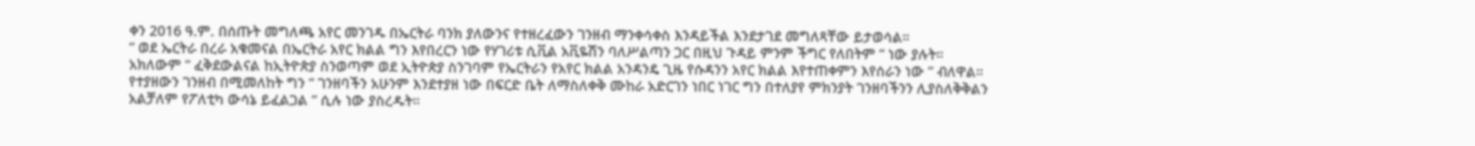ቀን 2016 ዓ.ም. በሰጡት መግለጫ አየር መንገዱ በኤርትራ ባንክ ያለውንና የተዘረፈውን ገንዘብ ማንቀሳቀስ እንዳይችል እንደታገደ መግለጻቸው ይታወሳል።
” ወደ ኤርትራ በረራ አቁመናል በኤርትራ አየር ክልል ግን እየበረርን ነው የሃገሪቱ ሲቪል አቪዬሽን ባለሥልጣን ጋር በዚህ ጉዳይ ምንም ችግር የለበትም ” ነው ያሉት።
አክለውም ” ፈቅደውልናል ከኢትዮጵያ ስንወጣም ወደ ኢትዮጵያ ስንገባም የኤርትራን የአየር ክልል አንዳንዴ ጊዜ የሱዳንን አየር ክልል እየተጠቀምን እየሰራን ነው ” ብለዋል።
የተያዘውን ገንዘብ በሚመለከት ግን ” ገንዘባችን አሁንም እንደተያዘ ነው በፍርድ ቤት ለማስለቀቅ ሙከራ አድርገን ነበር ነገር ግን በተለያየ ምክንያት ገንዘባችንን ሊያስለቅቅልን አልቻለም የፖለቲካ ውሳኔ ይፈልጋል ” ሲሉ ነው ያስረዱት።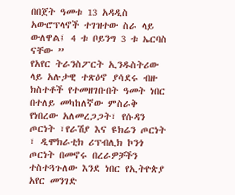በበጀት ዓመቱ 13 አዳዲስ አውሮፕላኖች ተገዝተው ስራ ላይ ውለዋል፤ 4 ቱ ቦይንግ 3 ቱ ኤርባስ ናቸው ”
የአየር ትራንስፖርት ኢንዱስትሪው ላይ አሉታዊ ተጽዕኖ ያሳደሩ ብዙ ክስተቶች የተመዘገቡበት ዓመት ነበር በተለይ መካከለኛው ምስራቅ የነበረው አለመረጋጋት፣ የሱዳን ጦርነት ፣የራሽያ እና ዩክሬን ጦርነት ፣ ዲሞክራቲክ ሪፕብሊክ ኮንጎ ጦርነት በመኖሩ በረራዎቻችን ተስተጓጉለው እንደ ነበር የኢትዮጵያ አየር መንገድ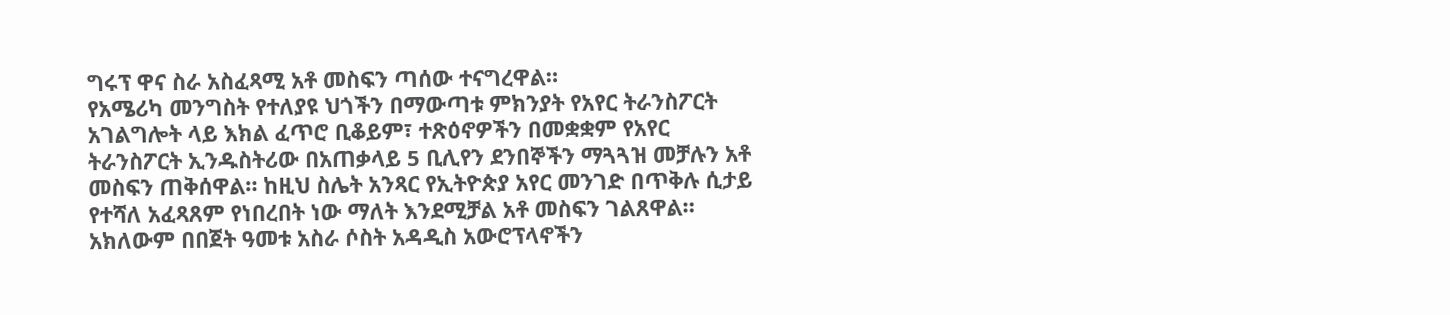ግሩፕ ዋና ስራ አስፈጻሚ አቶ መስፍን ጣሰው ተናግረዋል።
የአሜሪካ መንግስት የተለያዩ ህጎችን በማውጣቱ ምክንያት የአየር ትራንስፖርት አገልግሎት ላይ እክል ፈጥሮ ቢቆይም፣ ተጽዕኖዎችን በመቋቋም የአየር ትራንስፖርት ኢንዱስትሪው በአጠቃላይ 5 ቢሊየን ደንበኞችን ማጓጓዝ መቻሉን አቶ መስፍን ጠቅሰዋል። ከዚህ ስሌት አንጻር የኢትዮጵያ አየር መንገድ በጥቅሉ ሲታይ የተሻለ አፈጻጸም የነበረበት ነው ማለት እንደሚቻል አቶ መስፍን ገልጸዋል።
አክለውም በበጀት ዓመቱ አስራ ሶስት አዳዲስ አውሮፕላኖችን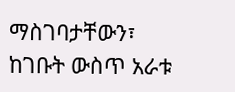ማስገባታቸውን፣ ከገቡት ውስጥ አራቱ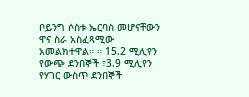ቦይንግ ሶስቱ ኤርባስ መሆናቸውን ዋና ስራ አስፈጻሚው አመልክተዋል። ። 15.2 ሚሊየን የውጭ ደንበኞች ፣3.9 ሚሊየን የሃገር ውስጥ ደንበኞች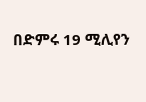በድምሩ 19 ሚሊየን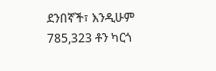ደንበኛች፣ እንዲሁም 785,323 ቶን ካርጎ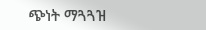ጭነት ማጓጓዝ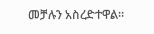መቻሉን አስረድተዋል።